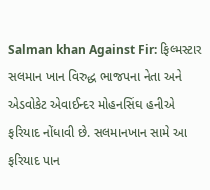Salman khan Against Fir: ફિલ્મસ્ટાર સલમાન ખાન વિરુદ્ધ ભાજપના નેતા અને એડવોકેટ એવાઈન્દર મોહનસિંઘ હનીએ ફરિયાદ નોંધાવી છે. સલમાનખાન સામે આ ફરિયાદ પાન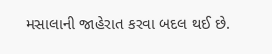મસાલાની જાહેરાત કરવા બદલ થઈ છે.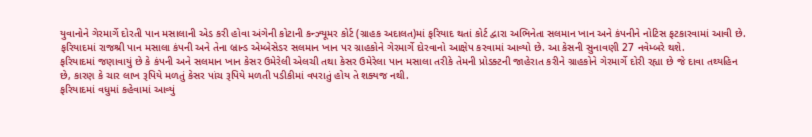યુવાનોને ગેરમાર્ગે દોરતી પાન મસાલાની એડ કરી હોવા અંગેની કોટાની કન્ઝ્યૂમર કોર્ટ (ગ્રાહક અદાલત)માં ફરિયાદ થતાં કોર્ટ દ્વારા અભિનેતા સલમાન ખાન અને કંપનીને નોટિસ ફટકારવામાં આવી છે. ફરિયાદમાં રાજશ્રી પાન મસાલા કંપની અને તેના બ્રાન્ડ એમ્બેસેડર સલમાન ખાન પર ગ્રાહકોને ગેરમાર્ગે દોરવાનો આક્ષેપ કરવામાં આવ્યો છે. આ કેસની સુનાવણી 27 નવેમ્બરે થશે.
ફરિયાદમાં જણાવાયું છે કે કંપની અને સલમાન ખાન કેસર ઉમેરેલી એલચી તથા કેસર ઉમેરેલા પાન મસાલા તરીકે તેમની પ્રોડક્ટની જાહેરાત કરીને ગ્રાહકોને ગેરમાર્ગે દોરી રહ્યા છે જે દાવા તથ્યહિન છે, કારણ કે ચાર લાખ રૂપિયે મળતું કેસર પાંચ રૂપિયે મળતી પડીકીમાં વપરાતું હોય તે શક્યજ નથી.
ફરિયાદમાં વધુમાં કહેવામાં આવ્યું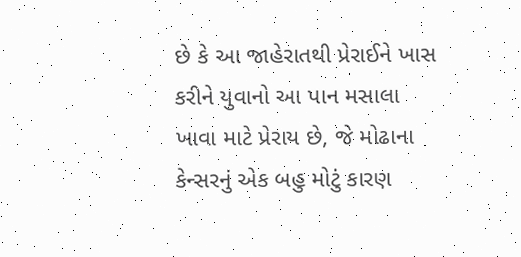છે કે આ જાહેરાતથી પ્રેરાઈને ખાસ કરીને યુવાનો આ પાન મસાલા ખાવા માટે પ્રેરાય છે, જે મોઢાના કેન્સરનું એક બહુ મોટું કારણ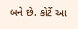બને છે. કોર્ટે આ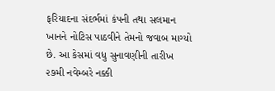ફરિયાદના સંદર્ભમાં કંપની તથા સલમાન ખાનને નોટિસ પાઠવીને તેમનો જવાબ માગ્યો છે. આ કેસમાં વધુ સુનાવણીની તારીખ ૨૭મી નવેમ્બરે નક્કી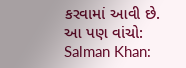કરવામાં આવી છે.
આ પણ વાંચો:
Salman Khan: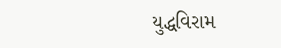યુદ્ધવિરામ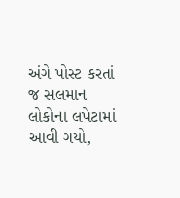અંગે પોસ્ટ કરતાં જ સલમાન લોકોના લપેટામાં આવી ગયો,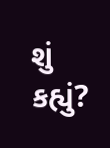શું કહ્યું?